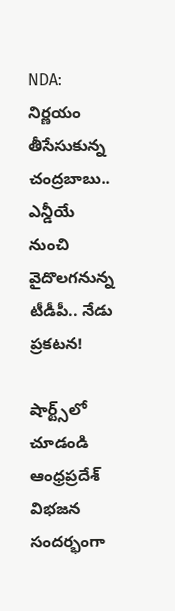NDA: నిర్ణయం తీసేసుకున్న చంద్రబాబు.. ఎన్డీయే నుంచి వైదొలగనున్న టీడీపీ.. నేడు ప్రకటన!

షార్ట్స్‌లో చూడండి
ఆంధ్రప్రదేశ్ విభజన సందర్భంగా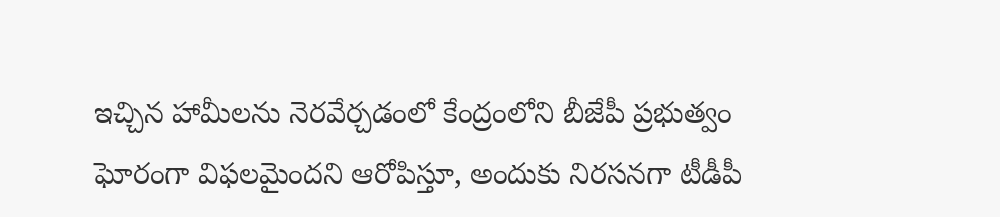ఇచ్చిన హామీలను నెరవేర్చడంలో కేంద్రంలోని బీజేపీ ప్రభుత్వం ఘోరంగా విఫలమైందని ఆరోపిస్తూ, అందుకు నిరసనగా టీడీపీ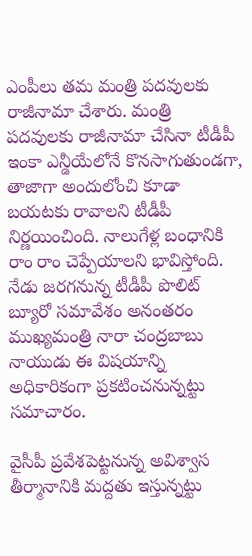ఎంపీలు తమ మంత్రి పదవులకు రాజీనామా చేశారు. మంత్రి పదవులకు రాజీనామా చేసినా టీడీపీ ఇంకా ఎన్డీయేలోనే కొనసాగుతుండగా, తాజాగా అందులోంచి కూడా బయటకు రావాలని టీడీపీ నిర్ణయించింది. నాలుగేళ్ల బంధానికి రాం రాం చెప్పేయాలని భావిస్తోంది. నేడు జరగనున్న టీడీపీ పొలిట్ బ్యూరో సమావేశం అనంతరం ముఖ్యమంత్రి నారా చంద్రబాబు నాయుడు ఈ విషయాన్ని అధికారికంగా ప్రకటించనున్నట్టు సమాచారం.

వైసీపీ ప్రవేశపెట్టనున్న అవిశ్వాస తీర్మానానికి మద్దతు ఇస్తున్నట్టు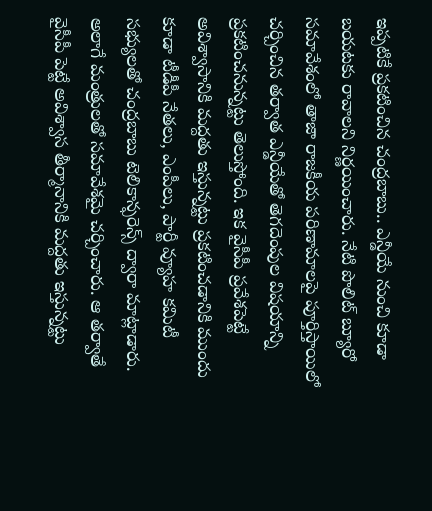ఇప్పటికే ప్రకటించిన చంద్రబాబు.. ఎన్డీయే నుంచి కూడా బయటకు రావాలని నిర్ణయించారు. నేటి పొలిట్ బ్యూరో సమావేశంలో తాజా రాజకీయ పరిణామాలపై పూర్తిస్తాయిలో చర్చించిన తర్వాత ఎన్డీయేతో తెగదెంపుల విషయాన్ని ప్రకటించనున్నట్టు తెలుస్తోంది. ఇక వైసీపీ ప్రవేశపెట్టే అవిశ్వాసానికి మద్దతు ఇస్తున్నట్టు ప్రకటించడానికి ముందు కూడా టీడీపీ నేతలు, ఎంపీలు, పార్టీ వ్యూహ కమిటీ సభ్యులతో చంద్రబాబు టెలికాన్ఫరెన్స్ ద్వారా మాట్లాడారు. అలాగే మంత్రులతో సమావేశమై చర్చించారు. ఆ తర్వాతే వైసీపీ పెట్టే అవిశ్వాస తీర్మానానికి మద్దతు ఇస్తున్నట్టు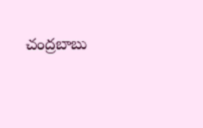చంద్రబాబు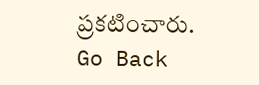ప్రకటించారు.
Go Back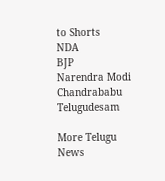to Shorts
NDA
BJP
Narendra Modi
Chandrababu
Telugudesam

More Telugu News